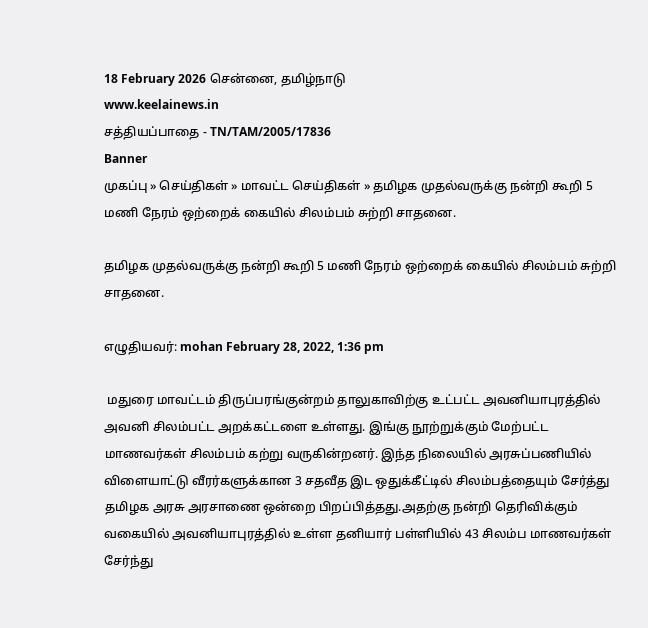18 February 2026 சென்னை, தமிழ்நாடு
www.keelainews.in
சத்தியப்பாதை - TN/TAM/2005/17836
Banner
முகப்பு » செய்திகள் » மாவட்ட செய்திகள் » தமிழக முதல்வருக்கு நன்றி கூறி 5 மணி நேரம் ஒற்றைக் கையில் சிலம்பம் சுற்றி சாதனை.

தமிழக முதல்வருக்கு நன்றி கூறி 5 மணி நேரம் ஒற்றைக் கையில் சிலம்பம் சுற்றி சாதனை.

எழுதியவர்: mohan February 28, 2022, 1:36 pm

 மதுரை மாவட்டம் திருப்பரங்குன்றம் தாலுகாவிற்கு உட்பட்ட அவனியாபுரத்தில் அவனி சிலம்பட்ட அறக்கட்டளை உள்ளது. இங்கு நூற்றுக்கும் மேற்பட்ட மாணவர்கள் சிலம்பம் கற்று வருகின்றனர். இந்த நிலையில் அரசுப்பணியில் விளையாட்டு வீரர்களுக்கான 3 சதவீத இட ஒதுக்கீட்டில் சிலம்பத்தையும் சேர்த்து தமிழக அரசு அரசாணை ஒன்றை பிறப்பித்தது.அதற்கு நன்றி தெரிவிக்கும் வகையில் அவனியாபுரத்தில் உள்ள தனியார் பள்ளியில் 43 சிலம்ப மாணவர்கள் சேர்ந்து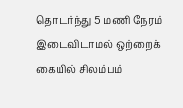தொடர்ந்து 5 மணி நேரம் இடைவிடாமல் ஒற்றைக் கையில் சிலம்பம்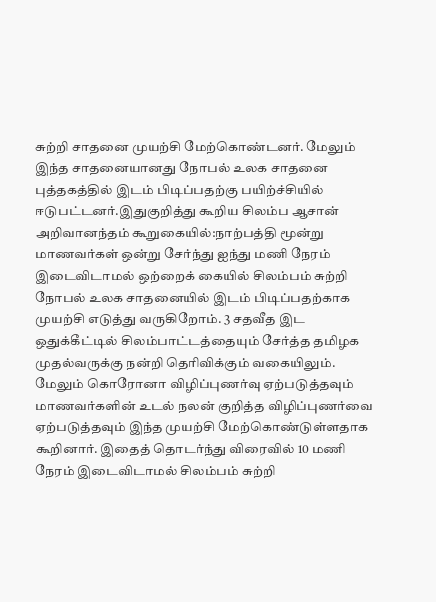சுற்றி சாதனை முயற்சி மேற்கொண்டனர். மேலும் இந்த சாதனையானது நோபல் உலக சாதனை புத்தகத்தில் இடம் பிடிப்பதற்கு பயிற்ச்சியில் ஈடுபட்டனர்.இதுகுறித்து கூறிய சிலம்ப ஆசான் அறிவானந்தம் கூறுகையில்:நாற்பத்தி மூன்று மாணவர்கள் ஒன்று சேர்ந்து ஐந்து மணி நேரம் இடைவிடாமல் ஒற்றைக் கையில் சிலம்பம் சுற்றி நோபல் உலக சாதனையில் இடம் பிடிப்பதற்காக முயற்சி எடுத்து வருகிறோம். 3 சதவீத இட ஒதுக்கீட்டில் சிலம்பாட்டத்தையும் சேர்த்த தமிழக முதல்வருக்கு நன்றி தெரிவிக்கும் வகையிலும். மேலும் கொரோனா விழிப்புணர்வு ஏற்படுத்தவும் மாணவர்களின் உடல் நலன் குறித்த விழிப்புணர்வை ஏற்படுத்தவும் இந்த முயற்சி மேற்கொண்டுள்ளதாக கூறினார். இதைத் தொடர்ந்து விரைவில் 10 மணி நேரம் இடைவிடாமல் சிலம்பம் சுற்றி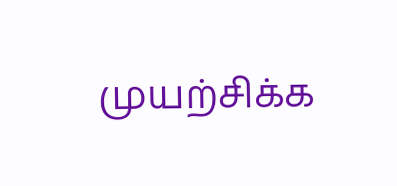முயற்சிக்க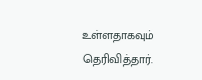உள்ளதாகவும் தெரிவித்தார்.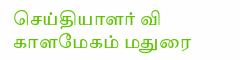செய்தியாளர் வி காளமேகம் மதுரை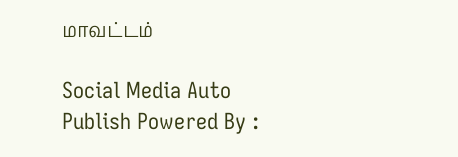மாவட்டம்

Social Media Auto Publish Powered By :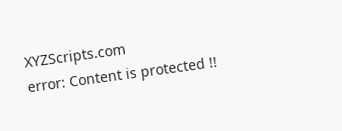XYZScripts.com
error: Content is protected !!